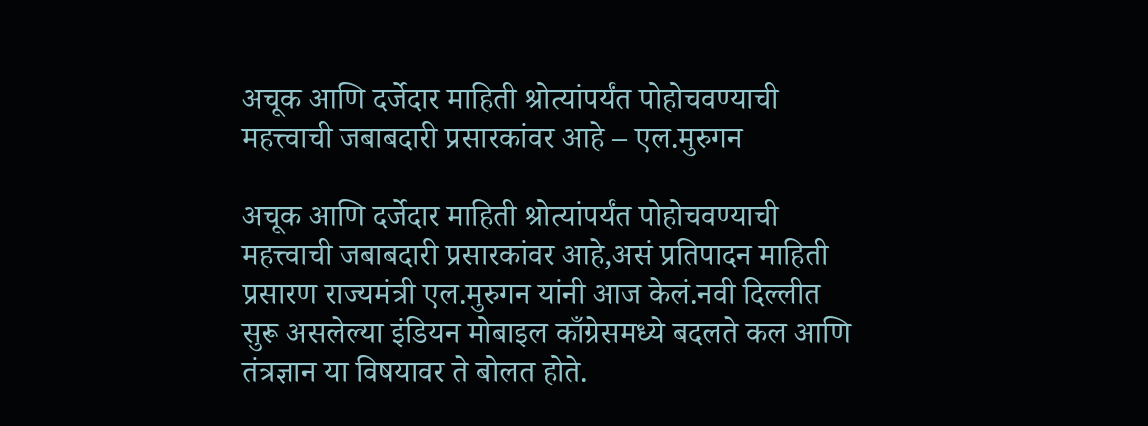अचूक आणि दर्जेदार माहिती श्रोत्यांपर्यंत पोहोचवण्याची महत्त्वाची जबाबदारी प्रसारकांवर आहे – एल.मुरुगन

अचूक आणि दर्जेदार माहिती श्रोत्यांपर्यंत पोहोचवण्याची महत्त्वाची जबाबदारी प्रसारकांवर आहे,असं प्रतिपादन माहिती प्रसारण राज्यमंत्री एल.मुरुगन यांनी आज केलं.नवी दिल्लीत सुरू असलेल्या इंडियन मोबाइल काँग्रेसमध्ये बदलते कल आणि तंत्रज्ञान या विषयावर ते बोलत होते.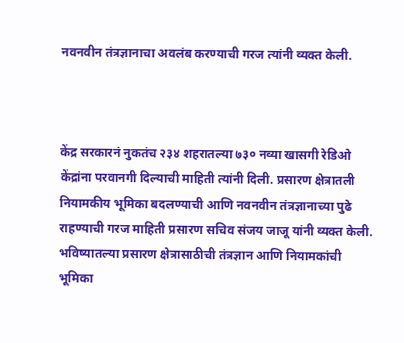नवनवीन तंत्रज्ञानाचा अवलंब करण्याची गरज त्यांनी व्यक्त केली.



केंद्र सरकारनं नुकतंच २३४ शहरातल्या ७३० नव्या खासगी रेडिओ केंद्रांना परवानगी दिल्याची माहिती त्यांनी दिली. प्रसारण क्षेत्रातली नियामकीय भूमिका बदलण्याची आणि नवनवीन तंत्रज्ञानाच्या पुढे राहण्याची गरज माहिती प्रसारण सचिव संजय जाजू यांनी व्यक्त केली. भविष्यातल्या प्रसारण क्षेत्रासाठीची तंत्रज्ञान आणि नियामकांची भूमिका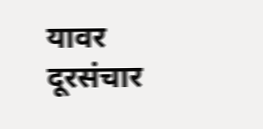यावर दूरसंचार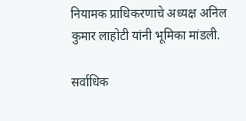नियामक प्राधिकरणाचे अध्यक्ष अनिल कुमार लाहोटी यांनी भूमिका मांडली.

सर्वाधिक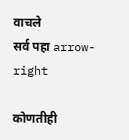वाचले
सर्व पहा arrow-right

कोणतीही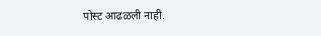पोस्ट आढळली नाही.